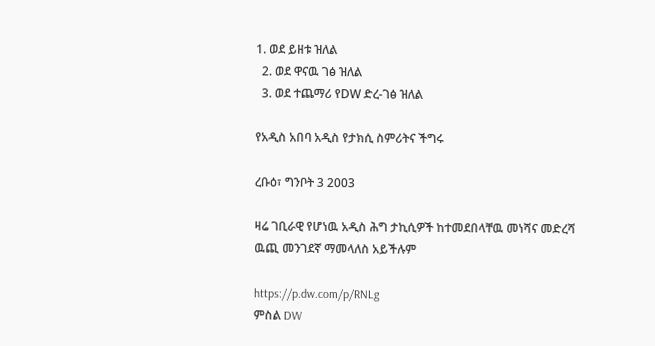1. ወደ ይዘቱ ዝለል
  2. ወደ ዋናዉ ገፅ ዝለል
  3. ወደ ተጨማሪ የDW ድረ-ገፅ ዝለል

የአዲስ አበባ አዲስ የታክሲ ስምሪትና ችግሩ

ረቡዕ፣ ግንቦት 3 2003

ዛሬ ገቢራዊ የሆነዉ አዲስ ሕግ ታኪሲዎች ከተመደበላቸዉ መነሻና መድረሻ ዉጪ መንገደኛ ማመላለስ አይችሉም

https://p.dw.com/p/RNLg
ምስል DW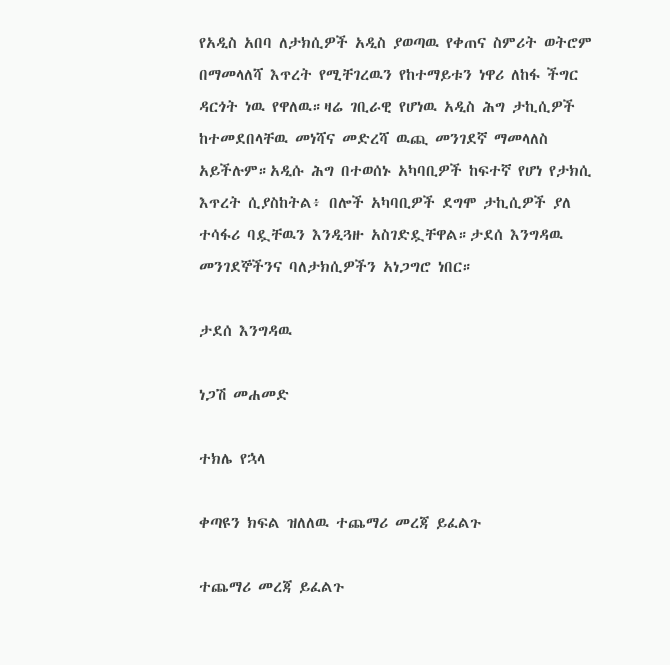የአዲስ አበባ ለታክሲዎች አዲስ ያወጣዉ የቀጠና ስምሪት ወትሮም በማመላለሻ እጥረት የሚቸገረዉን የከተማይቱን ነዋሪ ለከፋ ችግር ዳርጎት ነዉ የዋለዉ።ዛሬ ገቢራዊ የሆነዉ አዲስ ሕግ ታኪሲዎች ከተመደበላቸዉ መነሻና መድረሻ ዉጪ መንገደኛ ማመላለስ አይችሉም።አዲሱ ሕግ በተወሰኑ አካባቢዎች ከፍተኛ የሆነ የታክሲ እጥረት ሲያስከትል፥ በሎች አካባቢዎች ደግሞ ታኪሲዎች ያለ ተሳፋሪ ባዷቸዉን እንዲጓዙ አስገድዷቸዋል።ታደሰ እንግዳዉ መንገደኞችንና ባለታክሲዎችን አነጋግሮ ነበር።

ታደሰ እንግዳዉ

ነጋሽ መሐመድ

ተክሌ የኋላ

ቀጣዩን ክፍል ዝለለዉ ተጨማሪ መረጃ ይፈልጉ

ተጨማሪ መረጃ ይፈልጉ